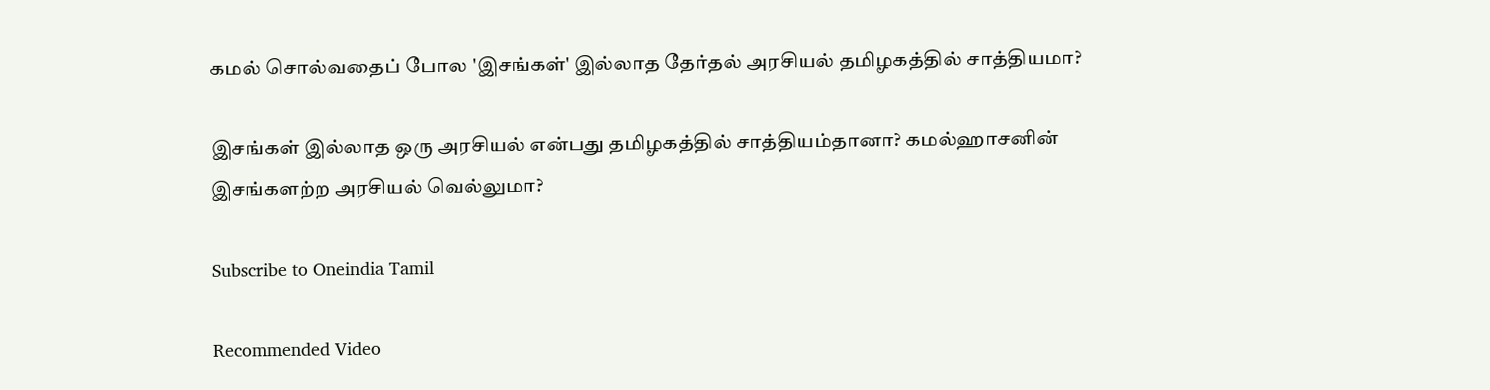கமல் சொல்வதைப் போல 'இசங்கள்' இல்லாத தேர்தல் அரசியல் தமிழகத்தில் சாத்தியமா?

இசங்கள் இல்லாத ஒரு அரசியல் என்பது தமிழகத்தில் சாத்தியம்தானா? கமல்ஹாசனின் இசங்களற்ற அரசியல் வெல்லுமா?

Subscribe to Oneindia Tamil

Recommended Video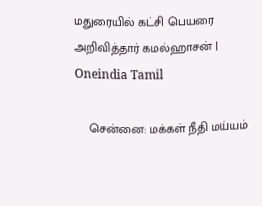மதுரையில் கட்சி பெயரை அறிவித்தார் கமல்ஹாசன் | Oneindia Tamil

    சென்னை: மக்கள் நீதி மய்யம்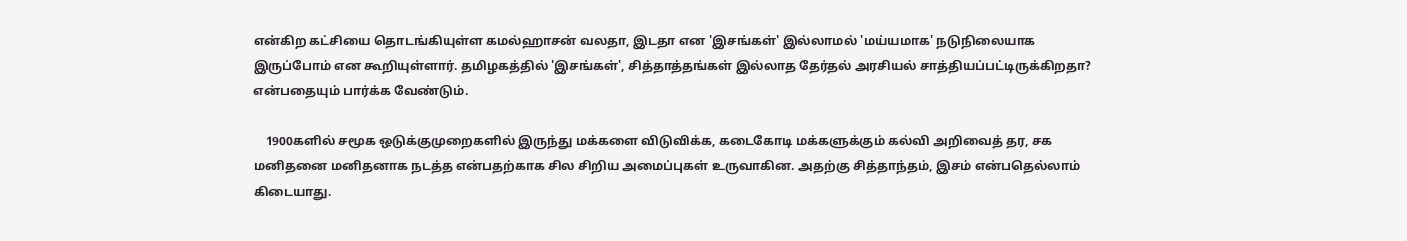என்கிற கட்சியை தொடங்கியுள்ள கமல்ஹாசன் வலதா, இடதா என 'இசங்கள்' இல்லாமல் 'மய்யமாக' நடுநிலையாக இருப்போம் என கூறியுள்ளார். தமிழகத்தில் 'இசங்கள்', சித்தாத்தங்கள் இல்லாத தேர்தல் அரசியல் சாத்தியப்பட்டிருக்கிறதா? என்பதையும் பார்க்க வேண்டும்.

    1900களில் சமூக ஒடுக்குமுறைகளில் இருந்து மக்களை விடுவிக்க, கடைகோடி மக்களுக்கும் கல்வி அறிவைத் தர, சக மனிதனை மனிதனாக நடத்த என்பதற்காக சில சிறிய அமைப்புகள் உருவாகின. அதற்கு சித்தாந்தம், இசம் என்பதெல்லாம் கிடையாது.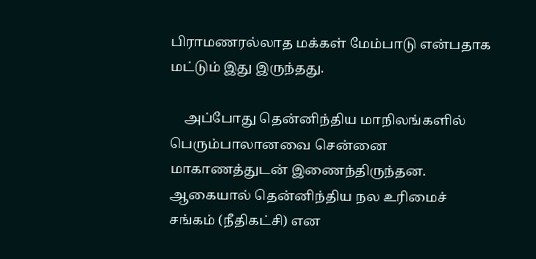பிராமணரல்லாத மக்கள் மேம்பாடு என்பதாக மட்டும் இது இருந்தது.

    அப்போது தென்னிந்திய மாநிலங்களில் பெரும்பாலானவை சென்னை மாகாணத்துடன் இணைந்திருந்தன. ஆகையால் தென்னிந்திய நல உரிமைச் சங்கம் (நீதிகட்சி) என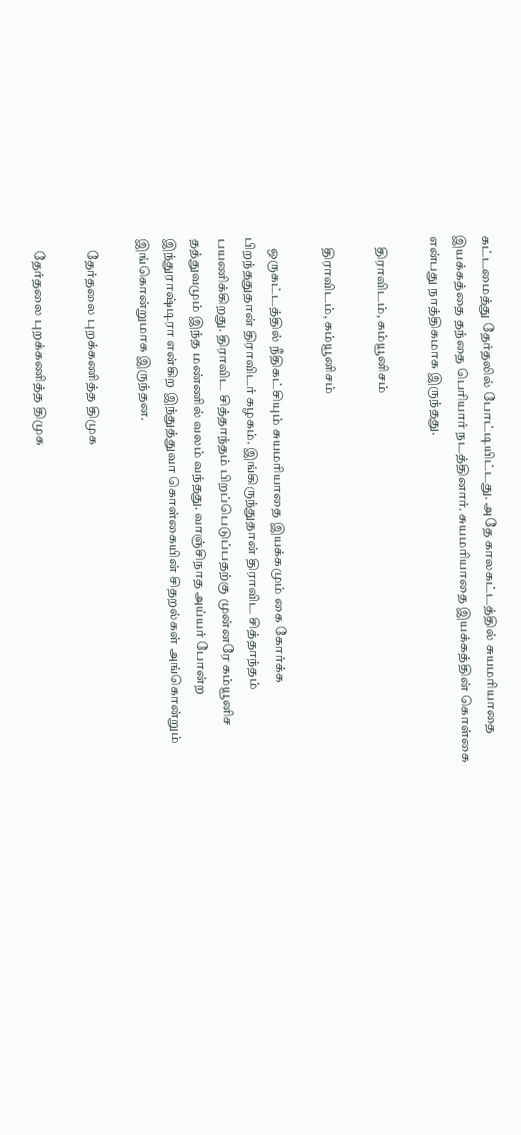கட்டமைத்து தேர்தலில் போட்டியிட்டது. அதே காலகட்டத்தில் சுயமரியாதை இயக்கத்தை தந்தை பெரியார் நடத்தினார். சுயமரியாதை இயக்கத்தின் கொள்கை என்பது நாத்திகமாக இருந்தது.

    திராவிடம், கம்யூனிசம்

    திராவிடம், கம்யூனிசம்

    ஒருகட்டத்தில் நீதிகட்சியும் சுயமரியாதை இயக்கமும் கை கோர்க்க பிறந்ததுதான் திராவிடர் கழகம். இங்கிருந்துதான் திராவிட சித்தாந்தம் பயணிக்கிறது. திராவிட சித்தாந்தம் பிறப்பெடுப்பதற்கு முன்னரே கம்யூனிச தத்துவமும் இந்த மண்ணில் வலம் வந்தது. வாஞ்சிநாத அய்யர் போன்ற இந்துராஷ்டிரா என்கிற இந்துத்துவா கொள்கையின் சிதறல்கள் அங்கொன்றும் இங்கொன்றுமாக இருந்தன.

    தேர்தலை புறக்கணித்த திமுக

    தேர்தலை புறக்கணித்த திமுக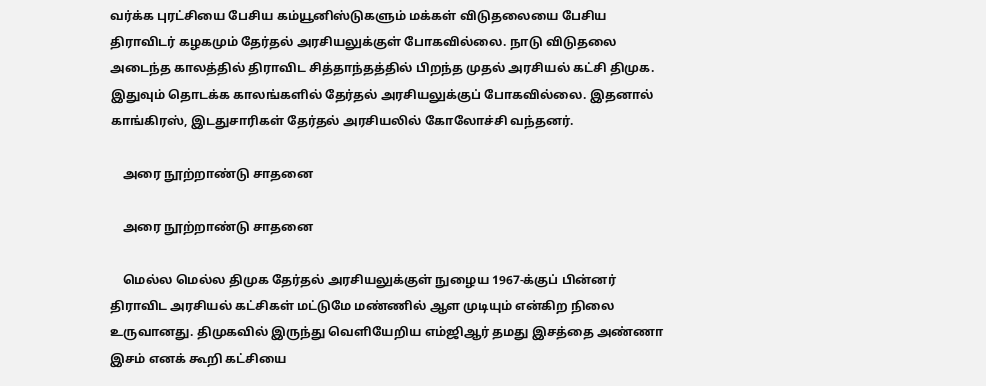வர்க்க புரட்சியை பேசிய கம்யூனிஸ்டுகளும் மக்கள் விடுதலையை பேசிய திராவிடர் கழகமும் தேர்தல் அரசியலுக்குள் போகவில்லை. நாடு விடுதலை அடைந்த காலத்தில் திராவிட சித்தாந்தத்தில் பிறந்த முதல் அரசியல் கட்சி திமுக. இதுவும் தொடக்க காலங்களில் தேர்தல் அரசியலுக்குப் போகவில்லை. இதனால் காங்கிரஸ், இடதுசாரிகள் தேர்தல் அரசியலில் கோலோச்சி வந்தனர்.

    அரை நூற்றாண்டு சாதனை

    அரை நூற்றாண்டு சாதனை

    மெல்ல மெல்ல திமுக தேர்தல் அரசியலுக்குள் நுழைய 1967-க்குப் பின்னர் திராவிட அரசியல் கட்சிகள் மட்டுமே மண்ணில் ஆள முடியும் என்கிற நிலை உருவானது. திமுகவில் இருந்து வெளியேறிய எம்ஜிஆர் தமது இசத்தை அண்ணா இசம் எனக் கூறி கட்சியை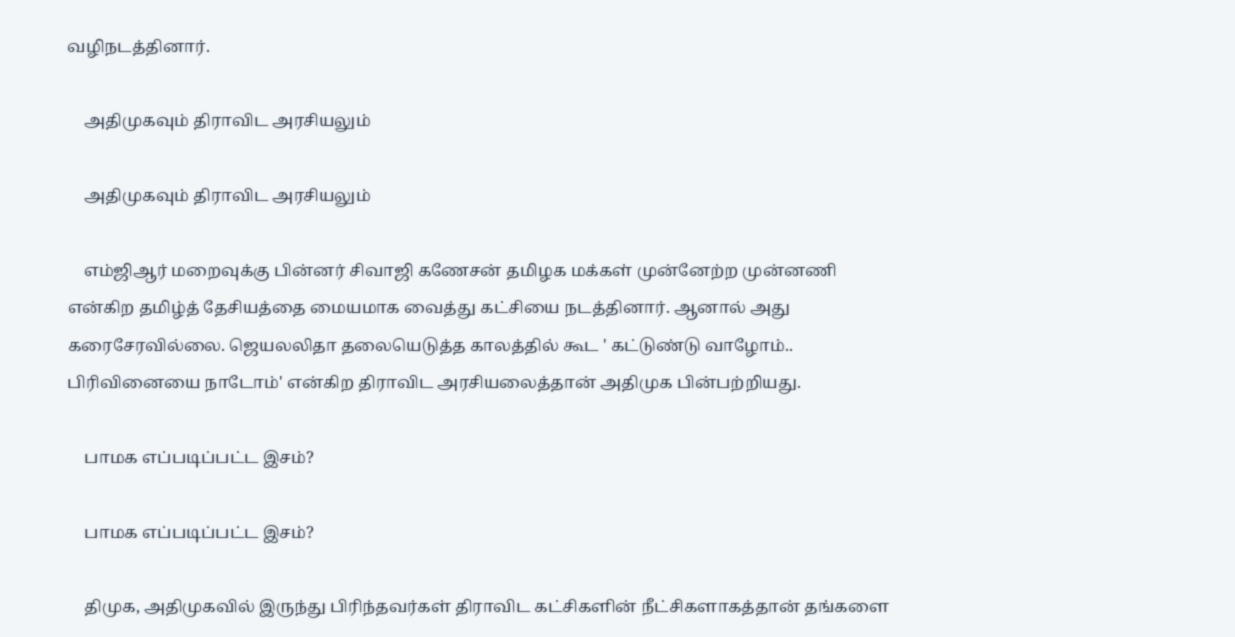வழிநடத்தினார்.

    அதிமுகவும் திராவிட அரசியலும்

    அதிமுகவும் திராவிட அரசியலும்

    எம்ஜிஆர் மறைவுக்கு பின்னர் சிவாஜி கணேசன் தமிழக மக்கள் முன்னேற்ற முன்னணி என்கிற தமிழ்த் தேசியத்தை மையமாக வைத்து கட்சியை நடத்தினார். ஆனால் அது கரைசேரவில்லை. ஜெயலலிதா தலையெடுத்த காலத்தில் கூட ' கட்டுண்டு வாழோம்.. பிரிவினையை நாடோம்' என்கிற திராவிட அரசியலைத்தான் அதிமுக பின்பற்றியது.

    பாமக எப்படிப்பட்ட இசம்?

    பாமக எப்படிப்பட்ட இசம்?

    திமுக, அதிமுகவில் இருந்து பிரிந்தவர்கள் திராவிட கட்சிகளின் நீட்சிகளாகத்தான் தங்களை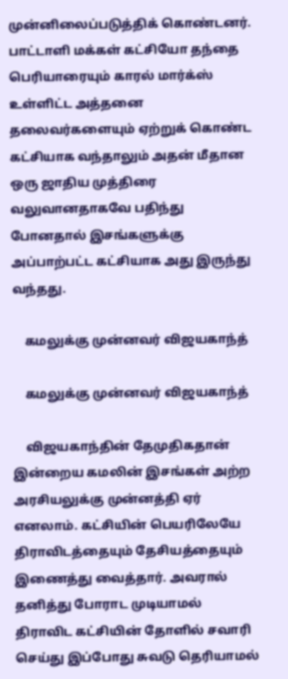முன்னிலைப்படுத்திக் கொண்டனர். பாட்டாளி மக்கள் கட்சியோ தந்தை பெரியாரையும் காரல் மார்க்ஸ் உள்ளிட்ட அத்தனை தலைவர்களையும் ஏற்றுக் கொண்ட கட்சியாக வந்தாலும் அதன் மீதான ஒரு ஜாதிய முத்திரை வலுவானதாகவே பதிந்து போனதால் இசங்களுக்கு அப்பாற்பட்ட கட்சியாக அது இருந்து வந்தது.

    கமலுக்கு முன்னவர் விஜயகாந்த்

    கமலுக்கு முன்னவர் விஜயகாந்த்

    விஜயகாந்தின் தேமுதிகதான் இன்றைய கமலின் இசங்கள் அற்ற அரசியலுக்கு முன்னத்தி ஏர் எனலாம். கட்சியின் பெயரிலேயே திராவிடத்தையும் தேசியத்தையும் இணைத்து வைத்தார். அவரால் தனித்து போராட முடியாமல் திராவிட கட்சியின் தோளில் சவாரி செய்து இப்போது சுவடு தெரியாமல்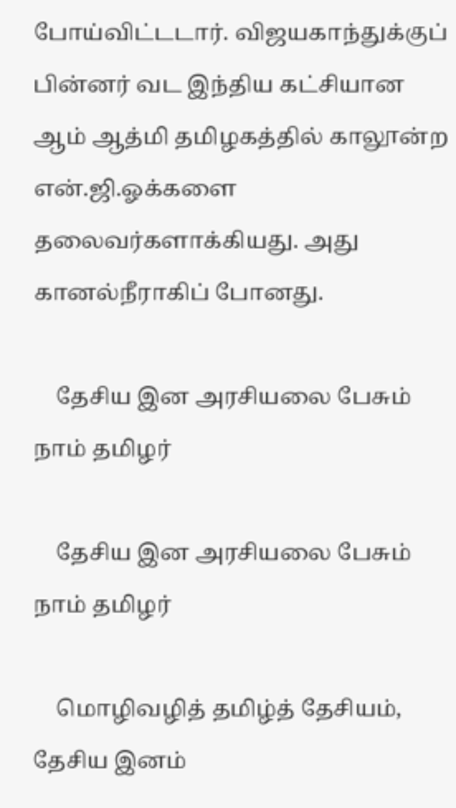போய்விட்டடார். விஜயகாந்துக்குப் பின்னர் வட இந்திய கட்சியான ஆம் ஆத்மி தமிழகத்தில் காலூன்ற என்.ஜி.ஓக்களை தலைவர்களாக்கியது. அது கானல்நீராகிப் போனது.

    தேசிய இன அரசியலை பேசும் நாம் தமிழர்

    தேசிய இன அரசியலை பேசும் நாம் தமிழர்

    மொழிவழித் தமிழ்த் தேசியம், தேசிய இனம்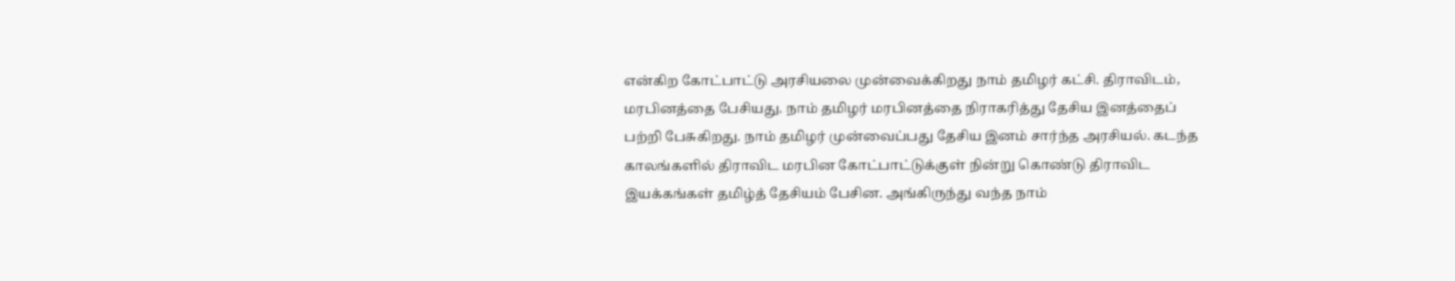என்கிற கோட்பாட்டு அரசியலை முன்வைக்கிறது நாம் தமிழர் கட்சி. திராவிடம், மரபினத்தை பேசியது. நாம் தமிழர் மரபினத்தை நிராகரித்து தேசிய இனத்தைப் பற்றி பேசுகிறது. நாம் தமிழர் முன்வைப்பது தேசிய இனம் சார்ந்த அரசியல். கடந்த காலங்களில் திராவிட மரபின கோட்பாட்டுக்குள் நின்று கொண்டு திராவிட இயக்கங்கள் தமிழ்த் தேசியம் பேசின. அங்கிருந்து வந்த நாம்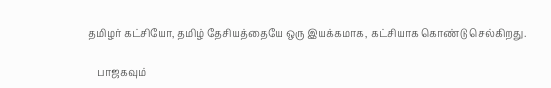தமிழர் கட்சியோ, தமிழ் தேசியத்தையே ஒரு இயக்கமாக, கட்சியாக கொண்டு செல்கிறது.

    பாஜகவும்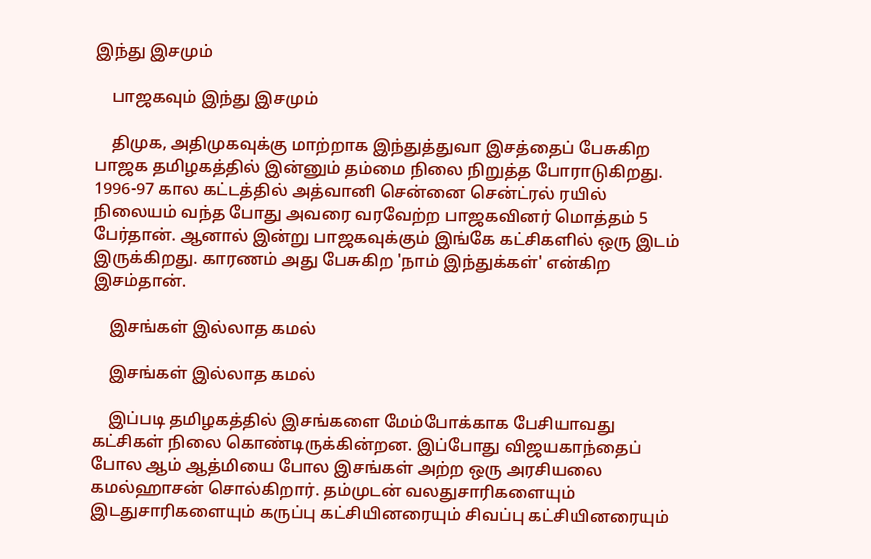இந்து இசமும்

    பாஜகவும் இந்து இசமும்

    திமுக, அதிமுகவுக்கு மாற்றாக இந்துத்துவா இசத்தைப் பேசுகிற பாஜக தமிழகத்தில் இன்னும் தம்மை நிலை நிறுத்த போராடுகிறது. 1996-97 கால கட்டத்தில் அத்வானி சென்னை சென்ட்ரல் ரயில் நிலையம் வந்த போது அவரை வரவேற்ற பாஜகவினர் மொத்தம் 5 பேர்தான். ஆனால் இன்று பாஜகவுக்கும் இங்கே கட்சிகளில் ஒரு இடம் இருக்கிறது. காரணம் அது பேசுகிற 'நாம் இந்துக்கள்' என்கிற இசம்தான்.

    இசங்கள் இல்லாத கமல்

    இசங்கள் இல்லாத கமல்

    இப்படி தமிழகத்தில் இசங்களை மேம்போக்காக பேசியாவது கட்சிகள் நிலை கொண்டிருக்கின்றன. இப்போது விஜயகாந்தைப் போல ஆம் ஆத்மியை போல இசங்கள் அற்ற ஒரு அரசியலை கமல்ஹாசன் சொல்கிறார். தம்முடன் வலதுசாரிகளையும் இடதுசாரிகளையும் கருப்பு கட்சியினரையும் சிவப்பு கட்சியினரையும்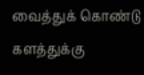வைத்துக் கொண்டு களத்துக்கு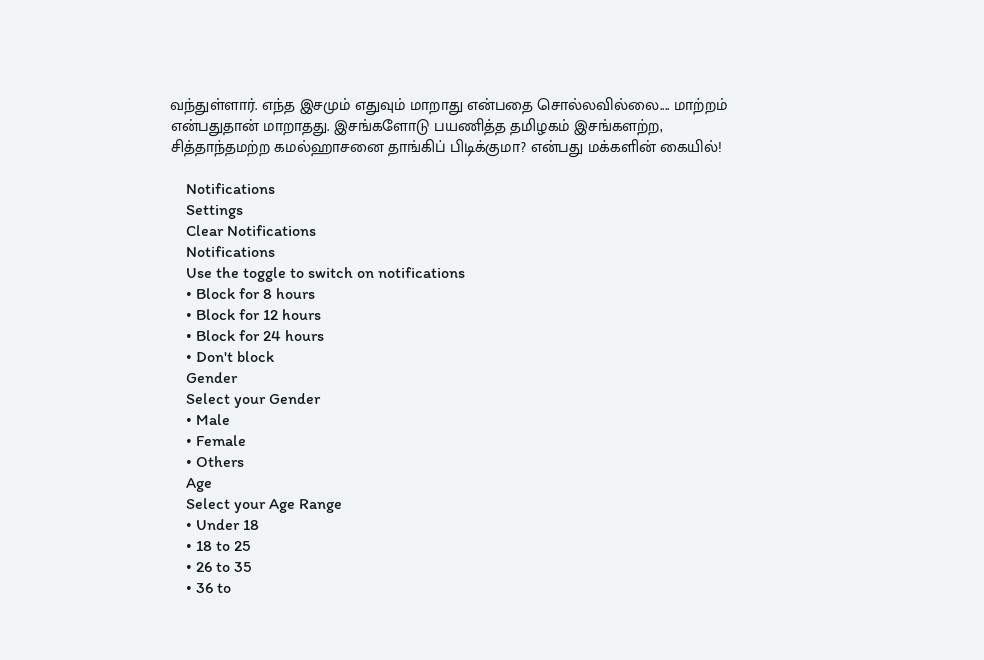வந்துள்ளார். எந்த இசமும் எதுவும் மாறாது என்பதை சொல்லவில்லை.... மாற்றம் என்பதுதான் மாறாதது. இசங்களோடு பயணித்த தமிழகம் இசங்களற்ற, சித்தாந்தமற்ற கமல்ஹாசனை தாங்கிப் பிடிக்குமா? என்பது மக்களின் கையில்!

    Notifications
    Settings
    Clear Notifications
    Notifications
    Use the toggle to switch on notifications
    • Block for 8 hours
    • Block for 12 hours
    • Block for 24 hours
    • Don't block
    Gender
    Select your Gender
    • Male
    • Female
    • Others
    Age
    Select your Age Range
    • Under 18
    • 18 to 25
    • 26 to 35
    • 36 to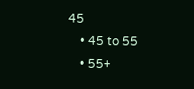45
    • 45 to 55
    • 55+